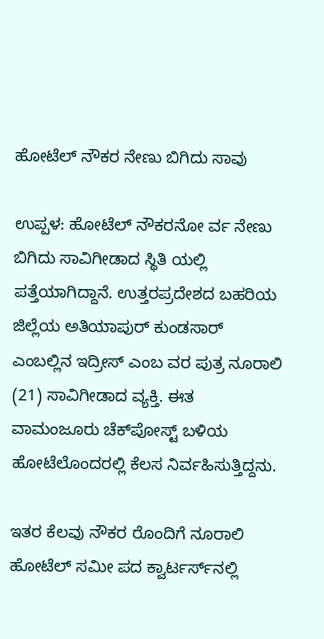ಹೋಟೆಲ್ ನೌಕರ ನೇಣು ಬಿಗಿದು ಸಾವು

ಉಪ್ಪಳ: ಹೋಟೆಲ್ ನೌಕರನೋ ರ್ವ ನೇಣು ಬಿಗಿದು ಸಾವಿಗೀಡಾದ ಸ್ಥಿತಿ ಯಲ್ಲಿ ಪತ್ತೆಯಾಗಿದ್ದಾನೆ. ಉತ್ತರಪ್ರದೇಶದ ಬಹರಿಯ ಜಿಲ್ಲೆಯ ಅತಿಯಾಪುರ್ ಕುಂಡಸಾರ್ ಎಂಬಲ್ಲಿನ ಇದ್ರೀಸ್ ಎಂಬ ವರ ಪುತ್ರ ನೂರಾಲಿ (21) ಸಾವಿಗೀಡಾದ ವ್ಯಕ್ತಿ. ಈತ ವಾಮಂಜೂರು ಚೆಕ್‌ಪೋಸ್ಟ್ ಬಳಿಯ ಹೋಟೆಲೊಂದರಲ್ಲಿ ಕೆಲಸ ನಿರ್ವಹಿಸುತ್ತಿದ್ದನು.

ಇತರ ಕೆಲವು ನೌಕರ ರೊಂದಿಗೆ ನೂರಾಲಿ ಹೋಟೆಲ್ ಸಮೀ ಪದ ಕ್ವಾರ್ಟರ್ಸ್‌ನಲ್ಲಿ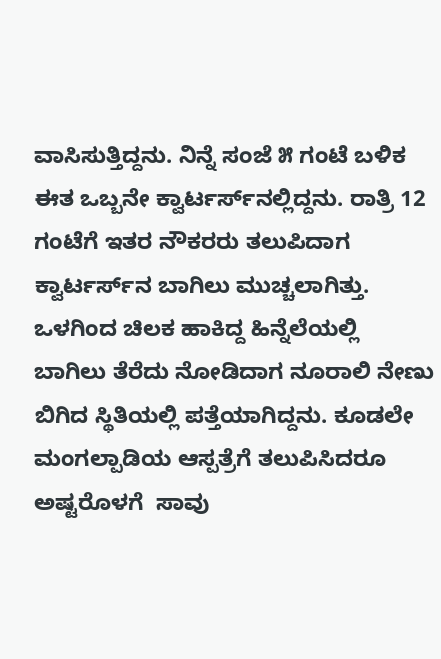ವಾಸಿಸುತ್ತಿದ್ದನು. ನಿನ್ನೆ ಸಂಜೆ ೫ ಗಂಟೆ ಬಳಿಕ ಈತ ಒಬ್ಬನೇ ಕ್ವಾರ್ಟರ್ಸ್‌ನಲ್ಲಿದ್ದನು. ರಾತ್ರಿ 12 ಗಂಟೆಗೆ ಇತರ ನೌಕರರು ತಲುಪಿದಾಗ ಕ್ವಾರ್ಟರ್ಸ್‌ನ ಬಾಗಿಲು ಮುಚ್ಚಲಾಗಿತ್ತು. ಒಳಗಿಂದ ಚಿಲಕ ಹಾಕಿದ್ದ ಹಿನ್ನೆಲೆಯಲ್ಲಿ ಬಾಗಿಲು ತೆರೆದು ನೋಡಿದಾಗ ನೂರಾಲಿ ನೇಣು ಬಿಗಿದ ಸ್ಥಿತಿಯಲ್ಲಿ ಪತ್ತೆಯಾಗಿದ್ದನು. ಕೂಡಲೇ ಮಂಗಲ್ಪಾಡಿಯ ಆಸ್ಪತ್ರೆಗೆ ತಲುಪಿಸಿದರೂ ಅಷ್ಟರೊಳಗೆ  ಸಾವು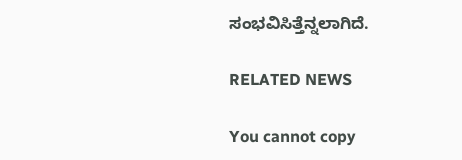ಸಂಭವಿಸಿತ್ತೆನ್ನಲಾಗಿದೆ.

RELATED NEWS

You cannot copy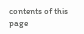contents of this page